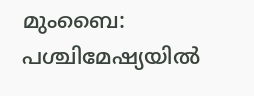മുംബൈ: പശ്ചിമേഷ്യയിൽ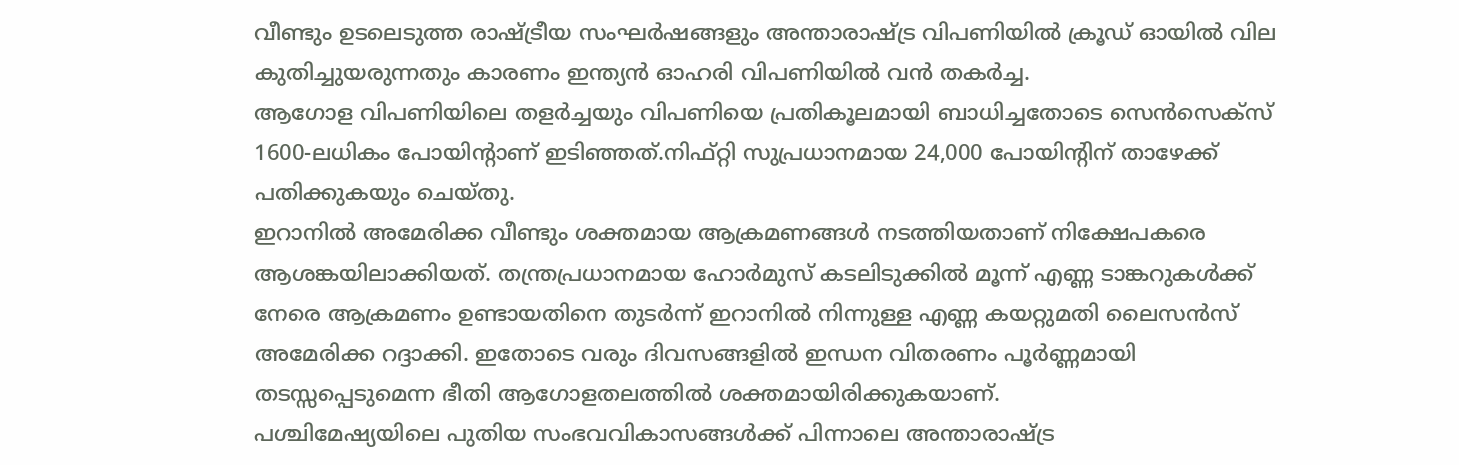വീണ്ടും ഉടലെടുത്ത രാഷ്ട്രീയ സംഘർഷങ്ങളും അന്താരാഷ്ട്ര വിപണിയിൽ ക്രൂഡ് ഓയിൽ വില കുതിച്ചുയരുന്നതും കാരണം ഇന്ത്യൻ ഓഹരി വിപണിയിൽ വൻ തകർച്ച.
ആഗോള വിപണിയിലെ തളർച്ചയും വിപണിയെ പ്രതികൂലമായി ബാധിച്ചതോടെ സെൻസെക്സ് 1600-ലധികം പോയിന്റാണ് ഇടിഞ്ഞത്.നിഫ്റ്റി സുപ്രധാനമായ 24,000 പോയിന്റിന് താഴേക്ക് പതിക്കുകയും ചെയ്തു.
ഇറാനിൽ അമേരിക്ക വീണ്ടും ശക്തമായ ആക്രമണങ്ങൾ നടത്തിയതാണ് നിക്ഷേപകരെ ആശങ്കയിലാക്കിയത്. തന്ത്രപ്രധാനമായ ഹോർമുസ് കടലിടുക്കിൽ മൂന്ന് എണ്ണ ടാങ്കറുകൾക്ക് നേരെ ആക്രമണം ഉണ്ടായതിനെ തുടർന്ന് ഇറാനിൽ നിന്നുള്ള എണ്ണ കയറ്റുമതി ലൈസൻസ് അമേരിക്ക റദ്ദാക്കി. ഇതോടെ വരും ദിവസങ്ങളിൽ ഇന്ധന വിതരണം പൂർണ്ണമായി തടസ്സപ്പെടുമെന്ന ഭീതി ആഗോളതലത്തിൽ ശക്തമായിരിക്കുകയാണ്.
പശ്ചിമേഷ്യയിലെ പുതിയ സംഭവവികാസങ്ങൾക്ക് പിന്നാലെ അന്താരാഷ്ട്ര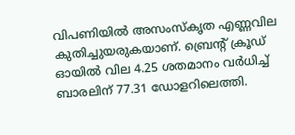വിപണിയിൽ അസംസ്കൃത എണ്ണവില കുതിച്ചുയരുകയാണ്. ബ്രെന്റ് ക്രൂഡ് ഓയിൽ വില 4.25 ശതമാനം വർധിച്ച് ബാരലിന് 77.31 ഡോളറിലെത്തി.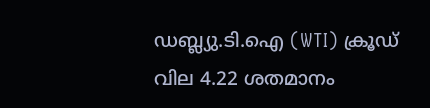ഡബ്ല്യു.ടി.ഐ (WTI) ക്രൂഡ് വില 4.22 ശതമാനം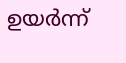ഉയർന്ന്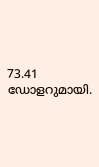73.41 ഡോളറുമായി.